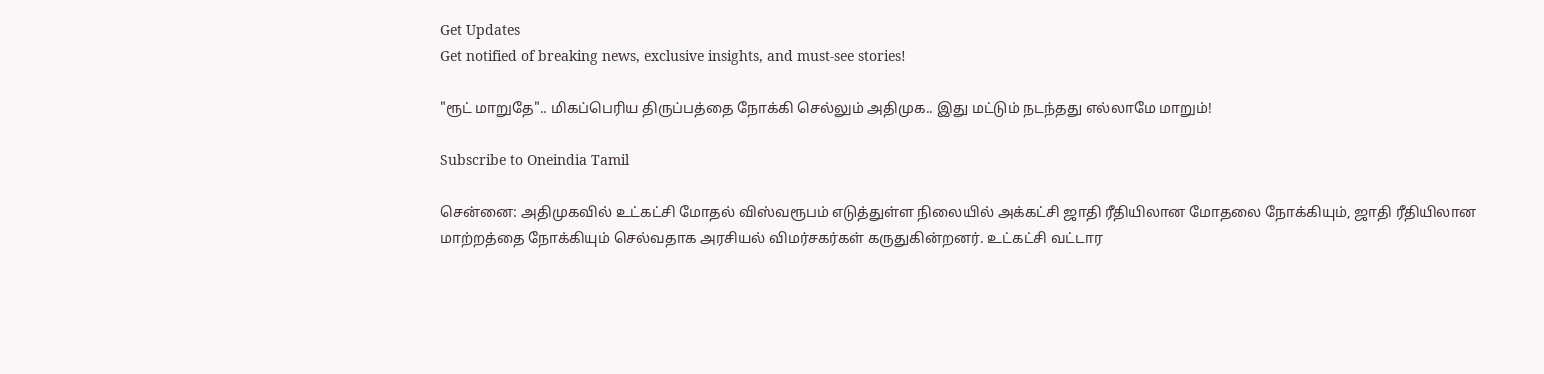Get Updates
Get notified of breaking news, exclusive insights, and must-see stories!

"ரூட் மாறுதே".. மிகப்பெரிய திருப்பத்தை நோக்கி செல்லும் அதிமுக.. இது மட்டும் நடந்தது எல்லாமே மாறும்!

Subscribe to Oneindia Tamil

சென்னை: அதிமுகவில் உட்கட்சி மோதல் விஸ்வரூபம் எடுத்துள்ள நிலையில் அக்கட்சி ஜாதி ரீதியிலான மோதலை நோக்கியும், ஜாதி ரீதியிலான மாற்றத்தை நோக்கியும் செல்வதாக அரசியல் விமர்சகர்கள் கருதுகின்றனர். உட்கட்சி வட்டார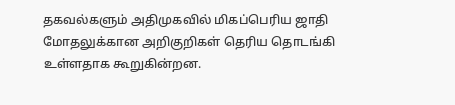தகவல்களும் அதிமுகவில் மிகப்பெரிய ஜாதி மோதலுக்கான அறிகுறிகள் தெரிய தொடங்கி உள்ளதாக கூறுகின்றன.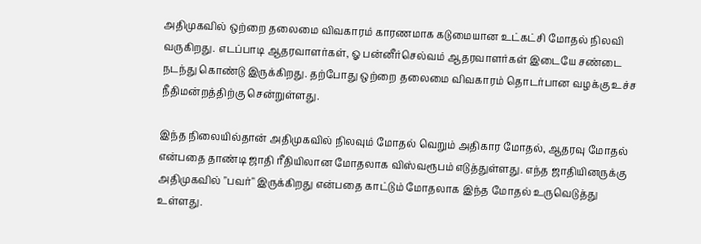அதிமுகவில் ஒற்றை தலைமை விவகாரம் காரணமாக கடுமையான உட்கட்சி மோதல் நிலவி வருகிறது. எடப்பாடி ஆதரவாளர்கள், ஓ பன்னீர்செல்வம் ஆதரவாளர்கள் இடையே சண்டை நடந்து கொண்டு இருக்கிறது. தற்போது ஒற்றை தலைமை விவகாரம் தொடர்பான வழக்கு உச்ச நீதிமன்றத்திற்கு சென்றுள்ளது.

இந்த நிலையில்தான் அதிமுகவில் நிலவும் மோதல் வெறும் அதிகார மோதல், ஆதரவு மோதல் என்பதை தாண்டி ஜாதி ரீதியிலான மோதலாக விஸ்வரூபம் எடுத்துள்ளது. எந்த ஜாதியினருக்கு அதிமுகவில் "பவர்" இருக்கிறது என்பதை காட்டும் மோதலாக இந்த மோதல் உருவெடுத்து உள்ளது.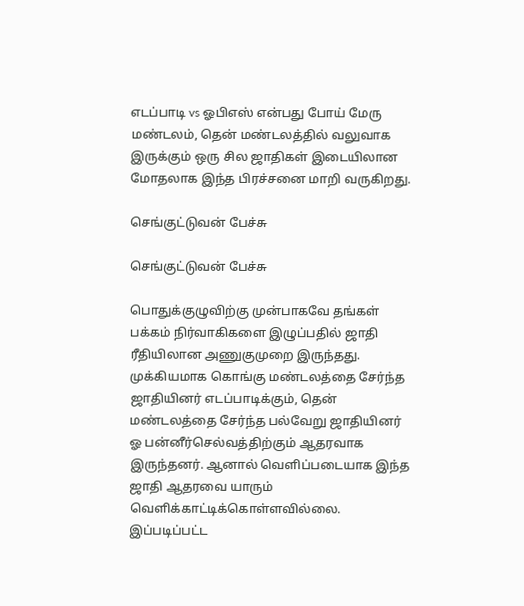எடப்பாடி vs ஓபிஎஸ் என்பது போய் மேரு மண்டலம், தென் மண்டலத்தில் வலுவாக இருக்கும் ஒரு சில ஜாதிகள் இடையிலான மோதலாக இந்த பிரச்சனை மாறி வருகிறது.

செங்குட்டுவன் பேச்சு

செங்குட்டுவன் பேச்சு

பொதுக்குழுவிற்கு முன்பாகவே தங்கள் பக்கம் நிர்வாகிகளை இழுப்பதில் ஜாதி ரீதியிலான அணுகுமுறை இருந்தது. முக்கியமாக கொங்கு மண்டலத்தை சேர்ந்த ஜாதியினர் எடப்பாடிக்கும், தென் மண்டலத்தை சேர்ந்த பல்வேறு ஜாதியினர் ஓ பன்னீர்செல்வத்திற்கும் ஆதரவாக இருந்தனர். ஆனால் வெளிப்படையாக இந்த ஜாதி ஆதரவை யாரும் வெளிக்காட்டிக்கொள்ளவில்லை. இப்படிப்பட்ட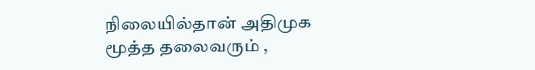நிலையில்தான் அதிமுக மூத்த தலைவரும் ,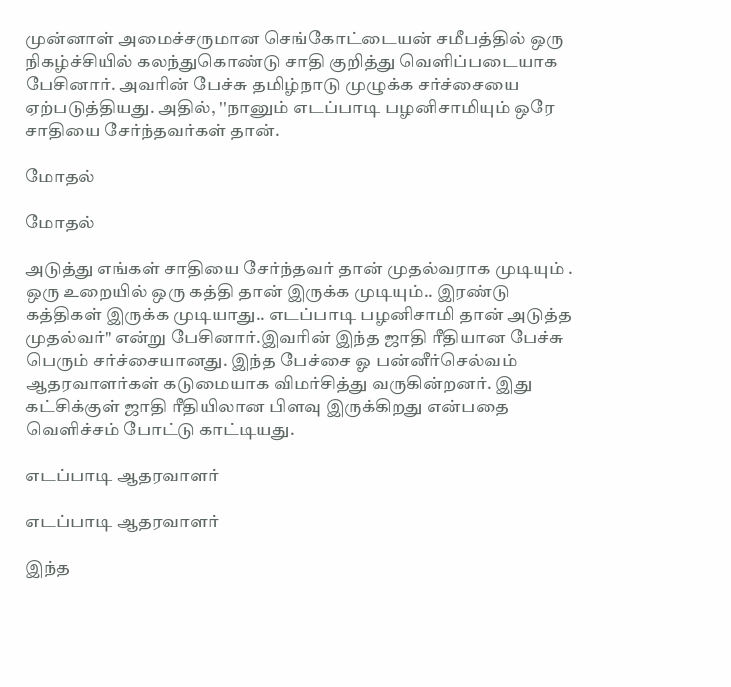முன்னாள் அமைச்சருமான செங்கோட்டையன் சமீபத்தில் ஒரு நிகழ்ச்சியில் கலந்துகொண்டு சாதி குறித்து வெளிப்படையாக பேசினார். அவரின் பேச்சு தமிழ்நாடு முழுக்க சர்ச்சையை ஏற்படுத்தியது. அதில், ''நானும் எடப்பாடி பழனிசாமியும் ஒரே சாதியை சேர்ந்தவர்கள் தான்.

மோதல்

மோதல்

அடுத்து எங்கள் சாதியை சேர்ந்தவர் தான் முதல்வராக முடியும் . ஒரு உறையில் ஒரு கத்தி தான் இருக்க முடியும்.. இரண்டு கத்திகள் இருக்க முடியாது.. எடப்பாடி பழனிசாமி தான் அடுத்த முதல்வர்" என்று பேசினார்.இவரின் இந்த ஜாதி ரீதியான பேச்சு பெரும் சர்ச்சையானது. இந்த பேச்சை ஓ பன்னீர்செல்வம் ஆதரவாளர்கள் கடுமையாக விமர்சித்து வருகின்றனர். இது கட்சிக்குள் ஜாதி ரீதியிலான பிளவு இருக்கிறது என்பதை வெளிச்சம் போட்டு காட்டியது.

எடப்பாடி ஆதரவாளர்

எடப்பாடி ஆதரவாளர்

இந்த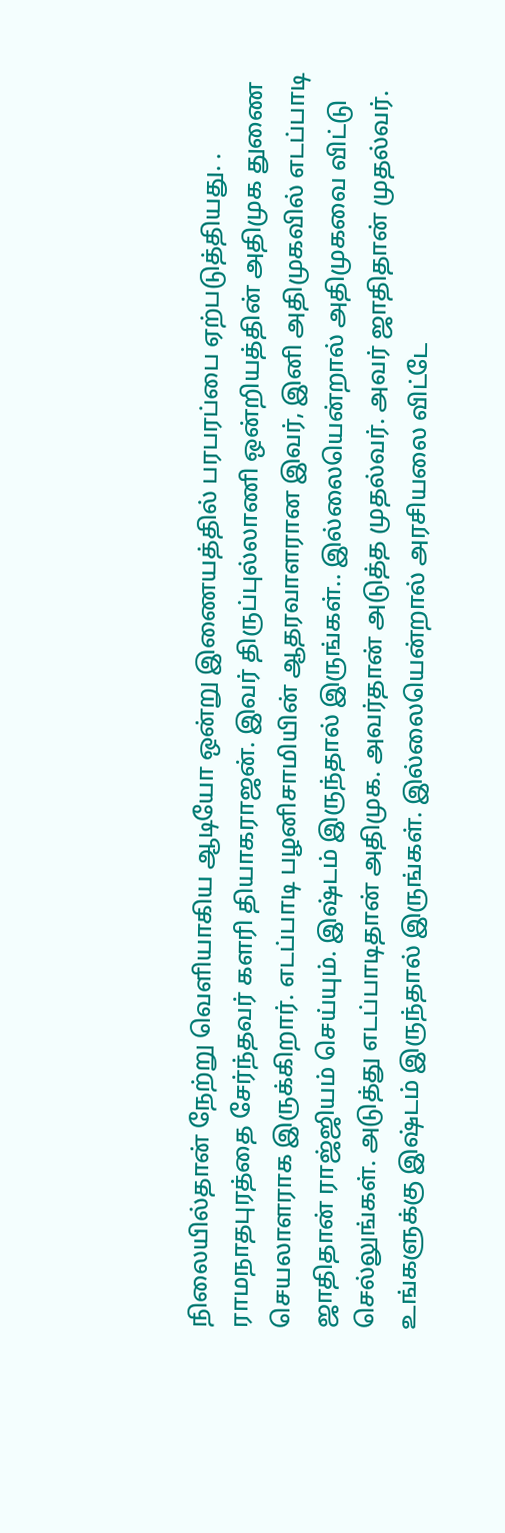நிலையில்தான் நேற்று வெளியாகிய ஆடியோ ஒன்று இணையத்தில் பரபரப்பை ஏற்படுத்தியது. . ராமநாதபுரத்தை சேர்ந்தவர் களரி தியாகராஜன். இவர் திருப்புல்லாணி ஒன்றியத்தின் அதிமுக துணை செயலாளராக இருக்கிறார். எடப்பாடி பழனிசாமியின் ஆதரவாளரான இவர், இனி அதிமுகவில் எடப்பாடி ஜாதிதான் ராஜ்ஜியம் செய்யும். இஷ்டம் இருந்தால் இருங்கள்.. இல்லையென்றால் அதிமுகவை விட்டு செல்லுங்கள். அடுத்து எடப்பாடிதான் அதிமுக. அவர்தான் அடுத்த முதல்வர். அவர் ஜாதிதான் முதல்வர். உங்களுக்கு இஷ்டம் இருந்தால் இருங்கள். இல்லையென்றால் அரசியலை விட்டே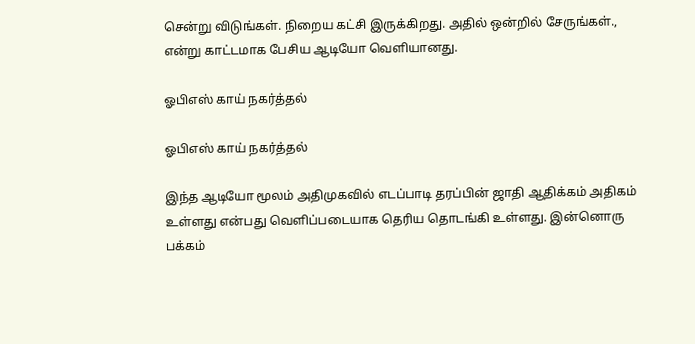சென்று விடுங்கள். நிறைய கட்சி இருக்கிறது. அதில் ஒன்றில் சேருங்கள்., என்று காட்டமாக பேசிய ஆடியோ வெளியானது.

ஓபிஎஸ் காய் நகர்த்தல்

ஓபிஎஸ் காய் நகர்த்தல்

இந்த ஆடியோ மூலம் அதிமுகவில் எடப்பாடி தரப்பின் ஜாதி ஆதிக்கம் அதிகம் உள்ளது என்பது வெளிப்படையாக தெரிய தொடங்கி உள்ளது. இன்னொரு பக்கம்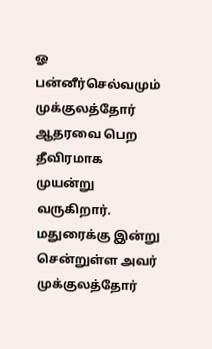ஓ பன்னீர்செல்வமும் முக்குலத்தோர் ஆதரவை பெற தீவிரமாக முயன்று வருகிறார். மதுரைக்கு இன்று சென்றுள்ள அவர் முக்குலத்தோர்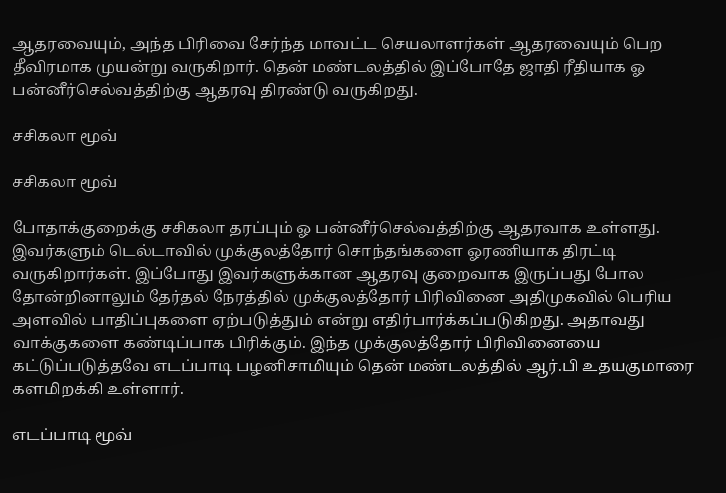ஆதரவையும், அந்த பிரிவை சேர்ந்த மாவட்ட செயலாளர்கள் ஆதரவையும் பெற தீவிரமாக முயன்று வருகிறார். தென் மண்டலத்தில் இப்போதே ஜாதி ரீதியாக ஓ பன்னீர்செல்வத்திற்கு ஆதரவு திரண்டு வருகிறது.

சசிகலா மூவ்

சசிகலா மூவ்

போதாக்குறைக்கு சசிகலா தரப்பும் ஓ பன்னீர்செல்வத்திற்கு ஆதரவாக உள்ளது. இவர்களும் டெல்டாவில் முக்குலத்தோர் சொந்தங்களை ஓரணியாக திரட்டி வருகிறார்கள். இப்போது இவர்களுக்கான ஆதரவு குறைவாக இருப்பது போல தோன்றினாலும் தேர்தல் நேரத்தில் முக்குலத்தோர் பிரிவினை அதிமுகவில் பெரிய அளவில் பாதிப்புகளை ஏற்படுத்தும் என்று எதிர்பார்க்கப்படுகிறது. அதாவது வாக்குகளை கண்டிப்பாக பிரிக்கும். இந்த முக்குலத்தோர் பிரிவினையை கட்டுப்படுத்தவே எடப்பாடி பழனிசாமியும் தென் மண்டலத்தில் ஆர்.பி உதயகுமாரை களமிறக்கி உள்ளார்.

எடப்பாடி மூவ்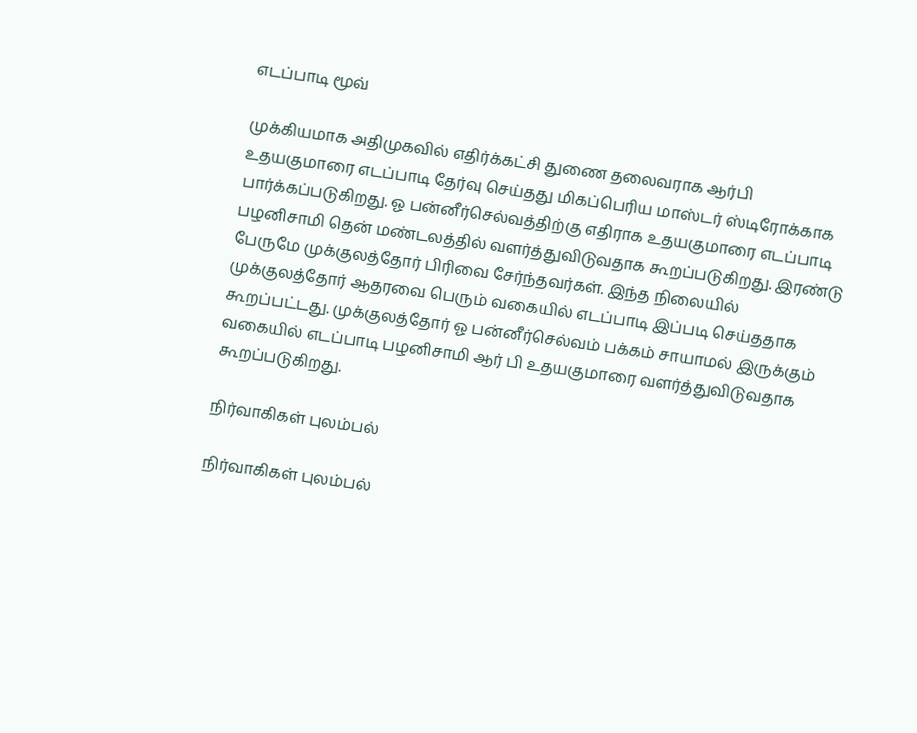எடப்பாடி மூவ்

முக்கியமாக அதிமுகவில் எதிர்க்கட்சி துணை தலைவராக ஆர்பி உதயகுமாரை எடப்பாடி தேர்வு செய்தது மிகப்பெரிய மாஸ்டர் ஸ்டிரோக்காக பார்க்கப்படுகிறது. ஓ பன்னீர்செல்வத்திற்கு எதிராக உதயகுமாரை எடப்பாடி பழனிசாமி தென் மண்டலத்தில் வளர்த்துவிடுவதாக கூறப்படுகிறது. இரண்டு பேருமே முக்குலத்தோர் பிரிவை சேர்ந்தவர்கள். இந்த நிலையில் முக்குலத்தோர் ஆதரவை பெரும் வகையில் எடப்பாடி இப்படி செய்ததாக கூறப்பட்டது. முக்குலத்தோர் ஓ பன்னீர்செல்வம் பக்கம் சாயாமல் இருக்கும் வகையில் எடப்பாடி பழனிசாமி ஆர் பி உதயகுமாரை வளர்த்துவிடுவதாக கூறப்படுகிறது.

நிர்வாகிகள் புலம்பல்

நிர்வாகிகள் புலம்பல்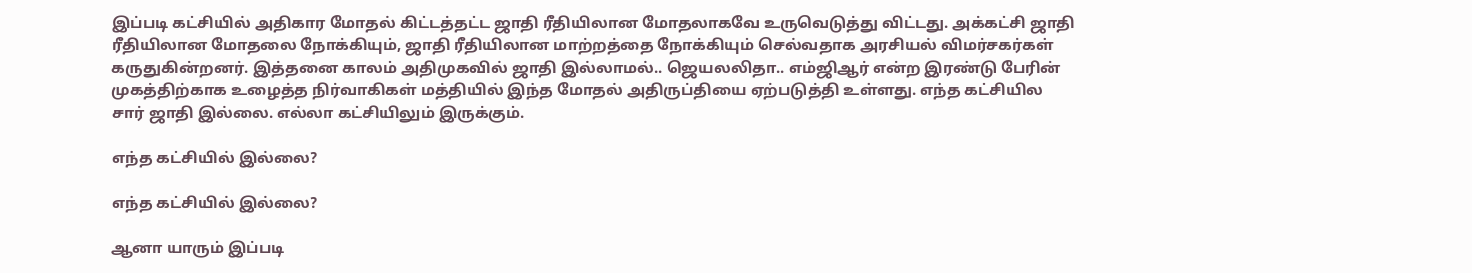இப்படி கட்சியில் அதிகார மோதல் கிட்டத்தட்ட ஜாதி ரீதியிலான மோதலாகவே உருவெடுத்து விட்டது. அக்கட்சி ஜாதி ரீதியிலான மோதலை நோக்கியும், ஜாதி ரீதியிலான மாற்றத்தை நோக்கியும் செல்வதாக அரசியல் விமர்சகர்கள் கருதுகின்றனர். இத்தனை காலம் அதிமுகவில் ஜாதி இல்லாமல்.. ஜெயலலிதா.. எம்ஜிஆர் என்ற இரண்டு பேரின் முகத்திற்காக உழைத்த நிர்வாகிகள் மத்தியில் இந்த மோதல் அதிருப்தியை ஏற்படுத்தி உள்ளது. எந்த கட்சியில சார் ஜாதி இல்லை. எல்லா கட்சியிலும் இருக்கும்.

எந்த கட்சியில் இல்லை?

எந்த கட்சியில் இல்லை?

ஆனா யாரும் இப்படி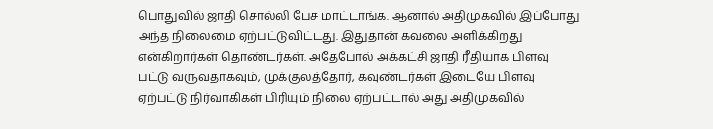பொதுவில் ஜாதி சொல்லி பேச மாட்டாங்க. ஆனால் அதிமுகவில் இப்போது அந்த நிலைமை ஏற்பட்டுவிட்டது. இதுதான் கவலை அளிக்கிறது என்கிறார்கள் தொண்டர்கள். அதேபோல் அக்கட்சி ஜாதி ரீதியாக பிளவு பட்டு வருவதாகவும், முக்குலத்தோர், கவுண்டர்கள் இடையே பிளவு ஏற்பட்டு நிர்வாகிகள் பிரியும் நிலை ஏற்பட்டால் அது அதிமுகவில்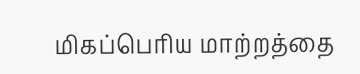மிகப்பெரிய மாற்றத்தை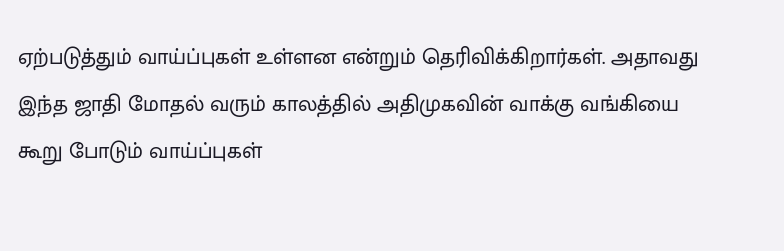ஏற்படுத்தும் வாய்ப்புகள் உள்ளன என்றும் தெரிவிக்கிறார்கள். அதாவது இந்த ஜாதி மோதல் வரும் காலத்தில் அதிமுகவின் வாக்கு வங்கியை கூறு போடும் வாய்ப்புகள்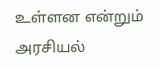உள்ளன என்றும் அரசியல்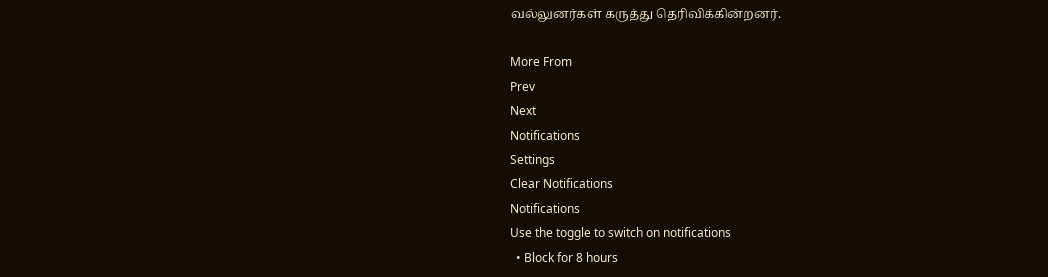வல்லுனர்கள் கருத்து தெரிவிக்கின்றனர்.

More From
Prev
Next
Notifications
Settings
Clear Notifications
Notifications
Use the toggle to switch on notifications
  • Block for 8 hours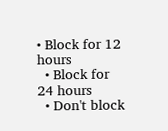• Block for 12 hours
  • Block for 24 hours
  • Don't block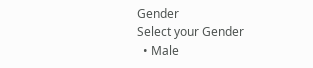Gender
Select your Gender
  • Male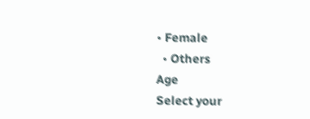• Female
  • Others
Age
Select your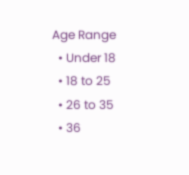Age Range
  • Under 18
  • 18 to 25
  • 26 to 35
  • 36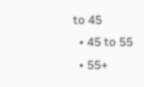to 45
  • 45 to 55
  • 55+